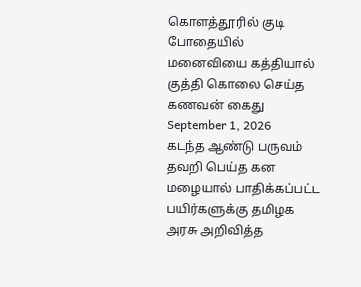கொளத்தூரில் குடி போதையில் மனைவியை கத்தியால் குத்தி கொலை செய்த கணவன் கைது
September 1, 2026
கடந்த ஆண்டு பருவம் தவறி பெய்த கன மழையால் பாதிக்கப்பட்ட பயிர்களுக்கு தமிழக அரசு அறிவித்த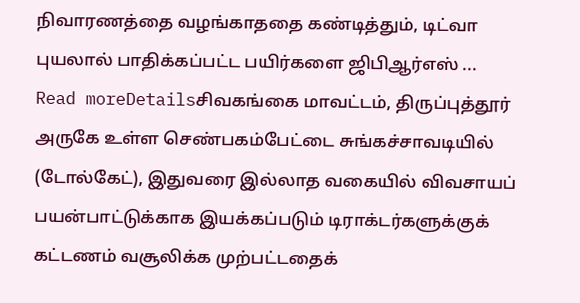நிவாரணத்தை வழங்காததை கண்டித்தும், டிட்வா புயலால் பாதிக்கப்பட்ட பயிர்களை ஜிபிஆர்எஸ் ...
Read moreDetailsசிவகங்கை மாவட்டம், திருப்புத்தூர் அருகே உள்ள செண்பகம்பேட்டை சுங்கச்சாவடியில் (டோல்கேட்), இதுவரை இல்லாத வகையில் விவசாயப் பயன்பாட்டுக்காக இயக்கப்படும் டிராக்டர்களுக்குக் கட்டணம் வசூலிக்க முற்பட்டதைக்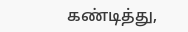கண்டித்து,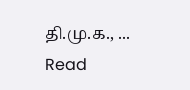தி.மு.க., ...
Read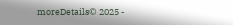moreDetails© 2025 -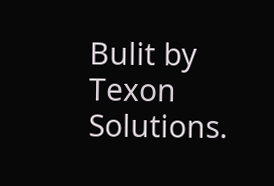Bulit by Texon Solutions.